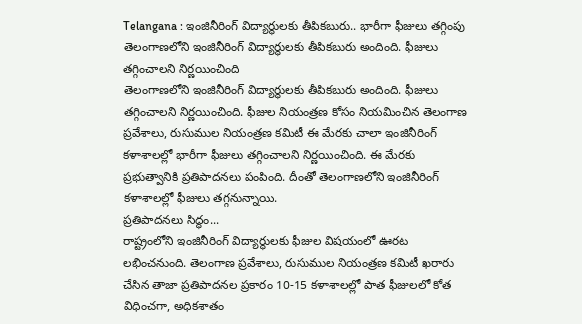Telangana : ఇంజినీరింగ్ విద్యార్థులకు తీపికబురు.. భారీగా ఫీజులు తగ్గింపు
తెలంగాణలోని ఇంజినీరింగ్ విద్యార్థులకు తీపికబురు అందింది. ఫీజులు తగ్గించాలని నిర్ణయించింది
తెలంగాణలోని ఇంజినీరింగ్ విద్యార్థులకు తీపికబురు అందింది. ఫీజులు తగ్గించాలని నిర్ణయించింది. ఫీజుల నియంత్రణ కోసం నియమించిన తెలంగాణ ప్రవేశాలు, రుసుముల నియంత్రణ కమిటీ ఈ మేరకు చాలా ఇంజినీరింగ్ కళాశాలల్లో భారీగా ఫీజులు తగ్గించాలని నిర్ణయించింది. ఈ మేరకు ప్రభుత్వానికి ప్రతిపాదనలు పంపింది. దీంతో తెలంగాణలోని ఇంజినీరింగ్ కళాశాలల్లో ఫీజులు తగ్గనున్నాయి.
ప్రతిపాదనలు సిద్ధం...
రాష్ట్రంలోని ఇంజినీరింగ్ విద్యార్థులకు ఫీజుల విషయంలో ఊరట లభించనుంది. తెలంగాణ ప్రవేశాలు, రుసుముల నియంత్రణ కమిటీ ఖరారు చేసిన తాజా ప్రతిపాదనల ప్రకారం 10-15 కళాశాలల్లో పాత ఫీజులలో కోత విధించగా, అధికశాతం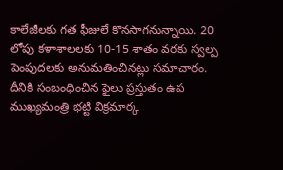కాలేజీలకు గత ఫీజులే కొనసాగనున్నాయి. 20 లోపు కళాశాలలకు 10-15 శాతం వరకు స్వల్ప పెంపుదలకు అనుమతించినట్లు సమాచారం. దీనికి సంబంధించిన ఫైలు ప్రస్తుతం ఉప ముఖ్యమంత్రి భట్టి విక్రమార్క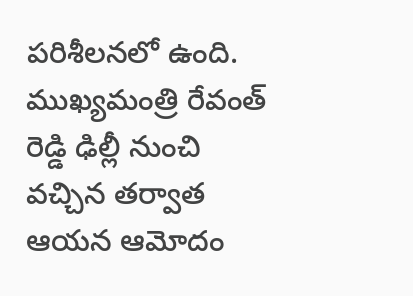పరిశీలనలో ఉంది. ముఖ్యమంత్రి రేవంత్ రెడ్డి ఢిల్లీ నుంచి వచ్చిన తర్వాత ఆయన ఆమోదం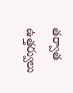తర్వాత ఉత్తర్వులు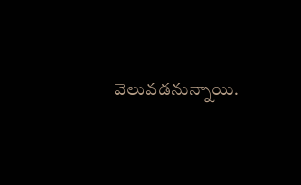వెలువడనున్నాయి.